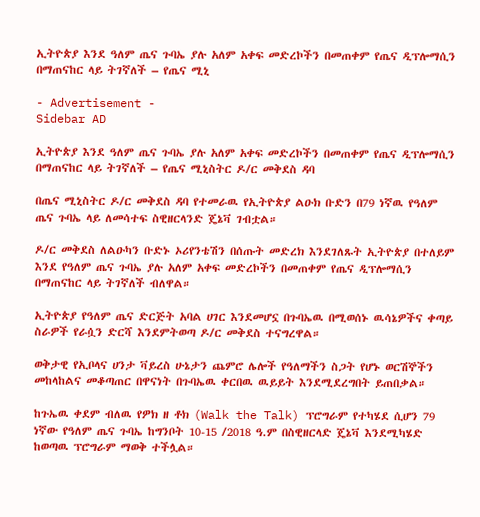ኢትዮጵያ እንደ ዓለም ጤና ጉባኤ ያሉ አለም አቀፍ መድረኮችን በመጠቀም የጤና ዲፕሎማሲን በማጠናከር ላይ ትገኛለች – የጤና ሚኒ

- Advertisement -
Sidebar AD

ኢትዮጵያ እንደ ዓለም ጤና ጉባኤ ያሉ አለም አቀፍ መድረኮችን በመጠቀም የጤና ዲፕሎማሲን በማጠናከር ላይ ትገኛለች – የጤና ሚኒስትር ዶ/ር መቅደስ ዳባ

በጤና ሚኒስትር ዶ/ር መቅደስ ዳባ የተመራዉ የኢትዮጵያ ልዑክ ቡድን በ79 ነኛዉ የዓለም ጤና ጉባኤ ላይ ለመሳተፍ ስዊዘርላንድ ጄኔቫ ገብቷል።

ዶ/ር መቅደስ ለልዑካን ቡድኑ ኦሪየንቴሽን በሰጡት መድረክ እንደገለጹት ኢትዮጵያ በተለይም እንደ የዓለም ጤና ጉባኤ ያሉ አለም አቀፍ መድረኮችን በመጠቀም የጤና ዲፕሎማሲን በማጠናከር ላይ ትገኛለች ብለዋል።

ኢትዮጵያ የዓለም ጤና ድርጅት አባል ሀገር እንደመሆኗ በጉባኤዉ በሚወሰኑ ዉሳኔዎችና ቀጣይ ስራዎች የራሷን ድርሻ እንደምትወጣ ዶ/ር መቅደስ ተናግረዋል።

ወቅታዊ የኢቦላና ሀንታ ቫይረስ ሁኔታን ጨምሮ ሌሎች የዓለማችን ስጋት የሆኑ ወርሽኞችን መከላከልና መቆጣጠር በዋናነት በጉባኤዉ ቀርበዉ ዉይይት እንደሚደረግበት ይጠበቃል።

ከጉኤዉ ቀደም ብለዉ የዎክ ዘ ቶክ (Walk the Talk) ፕሮግራም የተካሄደ ሲሆን 79 ነኛው የዓለም ጤና ጉባኤ ከግንቦት 10-15 /2018 ዓ.ም በስዊዘርላድ ጄኔቫ እንደሚካሄድ ከወጣዉ ፕሮግራም ማወቅ ተችሏል።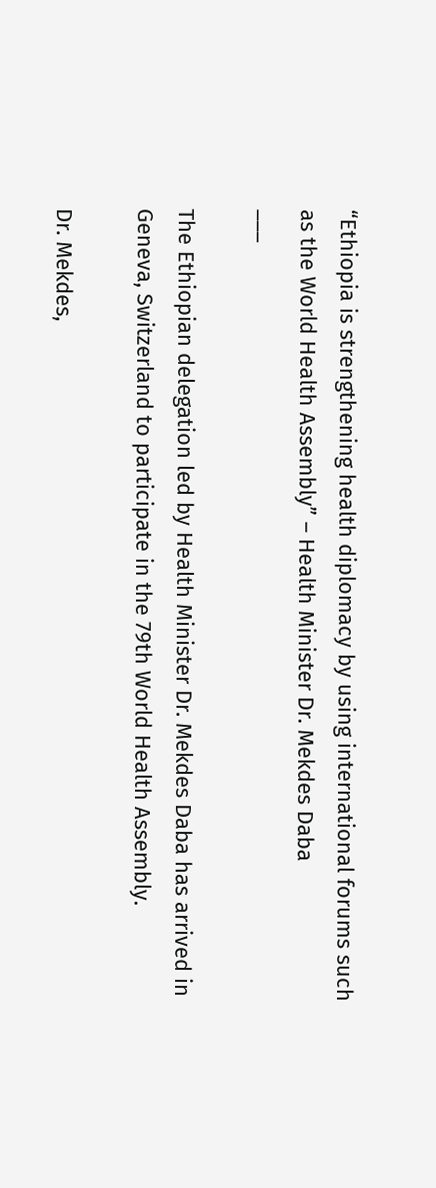“Ethiopia is strengthening health diplomacy by using international forums such as the World Health Assembly” – Health Minister Dr. Mekdes Daba
___

The Ethiopian delegation led by Health Minister Dr. Mekdes Daba has arrived in Geneva, Switzerland to participate in the 79th World Health Assembly.

Dr. Mekdes,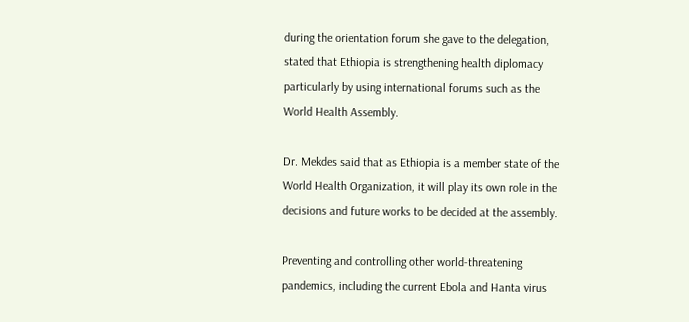during the orientation forum she gave to the delegation, stated that Ethiopia is strengthening health diplomacy particularly by using international forums such as the World Health Assembly.

Dr. Mekdes said that as Ethiopia is a member state of the World Health Organization, it will play its own role in the decisions and future works to be decided at the assembly.

Preventing and controlling other world-threatening pandemics, including the current Ebola and Hanta virus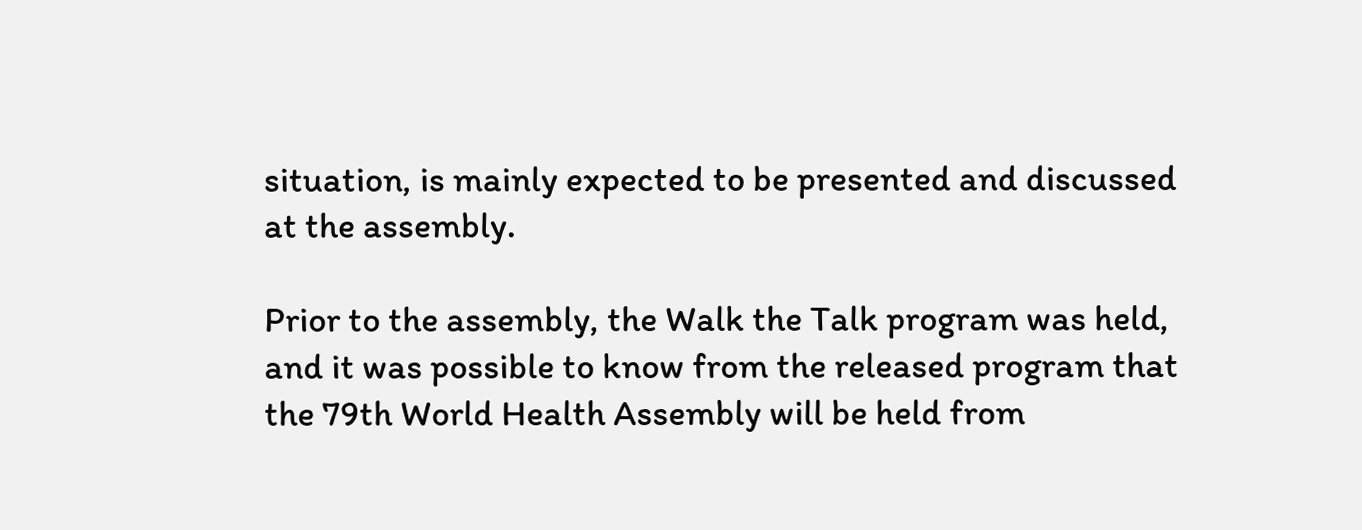situation, is mainly expected to be presented and discussed at the assembly.

Prior to the assembly, the Walk the Talk program was held, and it was possible to know from the released program that the 79th World Health Assembly will be held from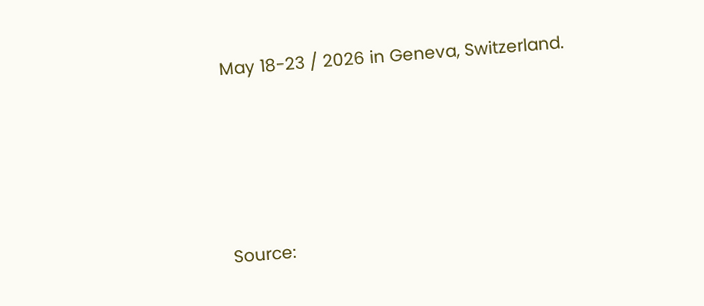May 18-23 / 2026 in Geneva, Switzerland.




Source: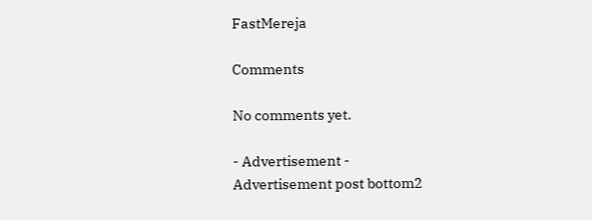FastMereja

Comments

No comments yet.

- Advertisement -
Advertisement post bottom2